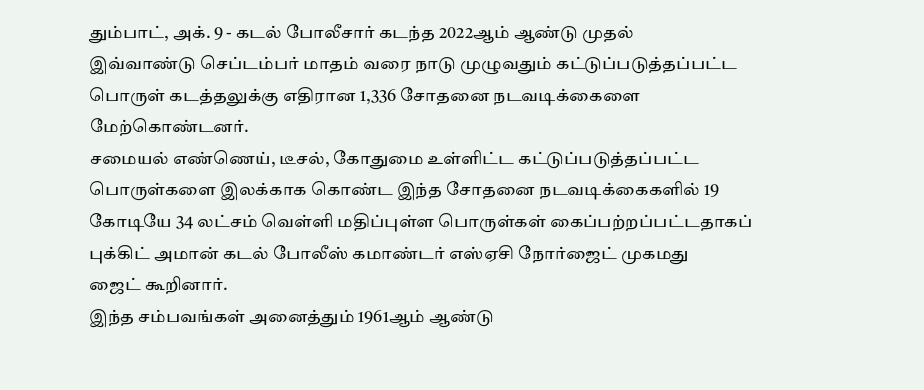தும்பாட், அக். 9 - கடல் போலீசார் கடந்த 2022ஆம் ஆண்டு முதல்
இவ்வாண்டு செப்டம்பர் மாதம் வரை நாடு முழுவதும் கட்டுப்படுத்தப்பட்ட
பொருள் கடத்தலுக்கு எதிரான 1,336 சோதனை நடவடிக்கைளை
மேற்கொண்டனர்.
சமையல் எண்ணெய், டீசல், கோதுமை உள்ளிட்ட கட்டுப்படுத்தப்பட்ட
பொருள்களை இலக்காக கொண்ட இந்த சோதனை நடவடிக்கைகளில் 19
கோடியே 34 லட்சம் வெள்ளி மதிப்புள்ள பொருள்கள் கைப்பற்றப்பட்டதாகப்
புக்கிட் அமான் கடல் போலீஸ் கமாண்டர் எஸ்ஏசி நோர்ஜைட் முகமது
ஜைட் கூறினார்.
இந்த சம்பவங்கள் அனைத்தும் 1961ஆம் ஆண்டு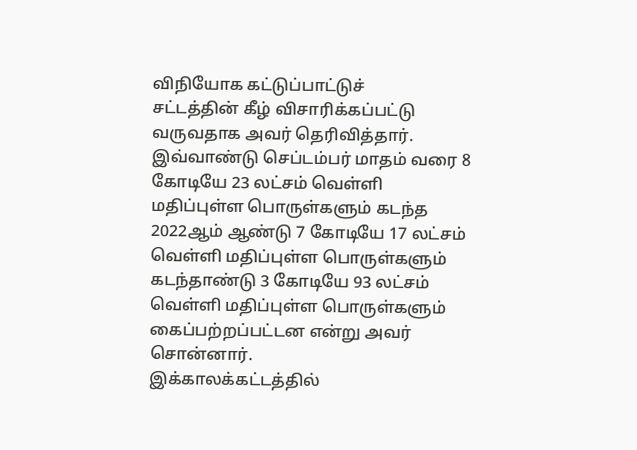விநியோக கட்டுப்பாட்டுச்
சட்டத்தின் கீழ் விசாரிக்கப்பட்டு வருவதாக அவர் தெரிவித்தார்.
இவ்வாண்டு செப்டம்பர் மாதம் வரை 8 கோடியே 23 லட்சம் வெள்ளி
மதிப்புள்ள பொருள்களும் கடந்த 2022ஆம் ஆண்டு 7 கோடியே 17 லட்சம்
வெள்ளி மதிப்புள்ள பொருள்களும் கடந்தாண்டு 3 கோடியே 93 லட்சம்
வெள்ளி மதிப்புள்ள பொருள்களும் கைப்பற்றப்பட்டன என்று அவர்
சொன்னார்.
இக்காலக்கட்டத்தில்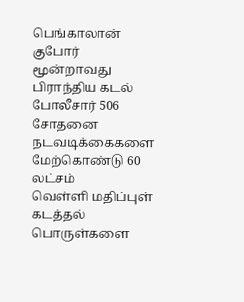பெங்காலான் குபோர் மூன்றாவது பிராந்திய கடல்
போலீசார் 506 சோதனை நடவடிக்கைகளை மேற்கொண்டு 60 லட்சம்
வெள்ளி மதிப்புள் கடத்தல் பொருள்களை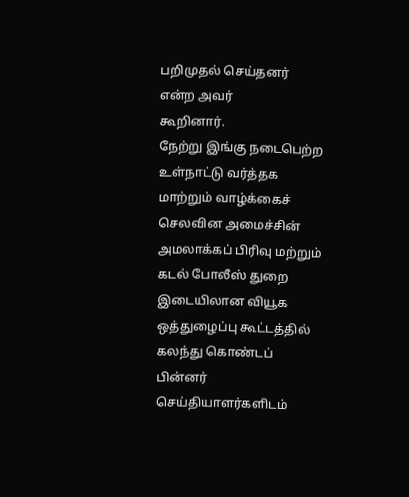பறிமுதல் செய்தனர் என்ற அவர்
கூறினார்.
நேற்று இங்கு நடைபெற்ற உள்நாட்டு வர்த்தக மாற்றும் வாழ்க்கைச்
செலவின அமைச்சின் அமலாக்கப் பிரிவு மற்றும் கடல் போலீஸ் துறை
இடையிலான வியூக ஒத்துழைப்பு கூட்டத்தில் கலந்து கொண்டப் பின்னர்
செய்தியாளர்களிடம்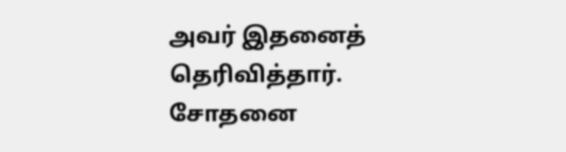அவர் இதனைத் தெரிவித்தார்.
சோதனை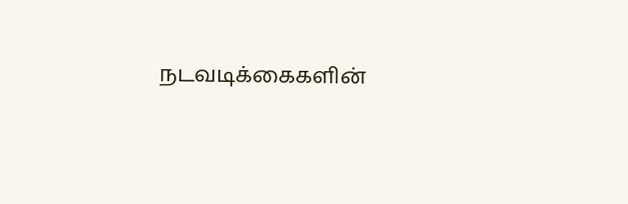நடவடிக்கைகளின்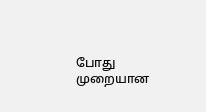போது முறையான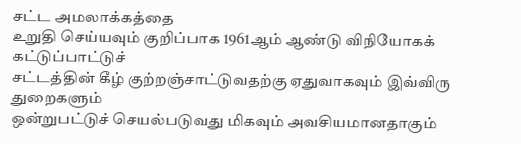சட்ட அமலாக்கத்தை
உறுதி செய்யவும் குறிப்பாக 1961ஆம் ஆண்டு விநியோகக் கட்டுப்பாட்டுச்
சட்டத்தின் கீழ் குற்றஞ்சாட்டுவதற்கு ஏதுவாகவும் இவ்விரு துறைகளும்
ஒன்றுபட்டுச் செயல்படுவது மிகவும் அவசியமானதாகும்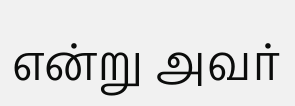என்று அவர்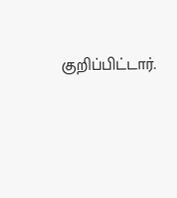குறிப்பிட்டார்.